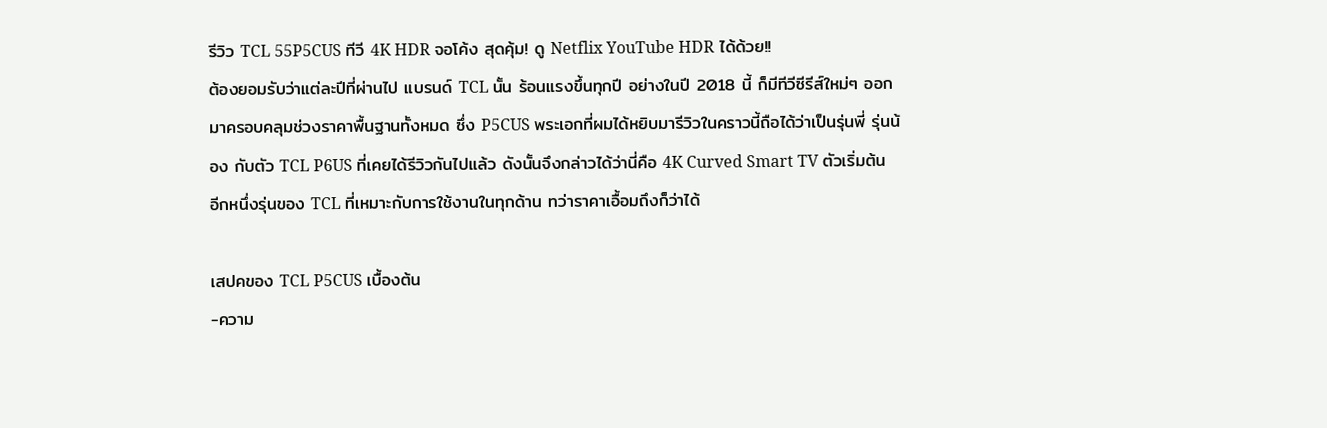รีวิว TCL 55P5CUS ทีวี 4K HDR จอโค้ง สุดคุ้ม! ดู Netflix YouTube HDR ได้ด้วย!!
ต้องยอมรับว่าแต่ละปีที่ผ่านไป แบรนด์ TCL นั้น ร้อนแรงขึ้นทุกปี อย่างในปี 2018 นี้ ก็มีทีวีซีรีส์ใหม่ๆ ออกมาครอบคลุมช่วงราคาพื้นฐานทั้งหมด ซึ่ง P5CUS พระเอกที่ผมได้หยิบมารีวิวในคราวนี้ถือได้ว่าเป็นรุ่นพี่ รุ่นน้อง กับตัว TCL P6US ที่เคยได้รีวิวกันไปแล้ว ดังนั้นจึงกล่าวได้ว่านี่คือ 4K Curved Smart TV ตัวเริ่มต้นอีกหนึ่งรุ่นของ TCL ที่เหมาะกับการใช้งานในทุกด้าน ทว่าราคาเอื้อมถึงก็ว่าได้

เสปคของ TCL P5CUS เบื้องต้น
-ความ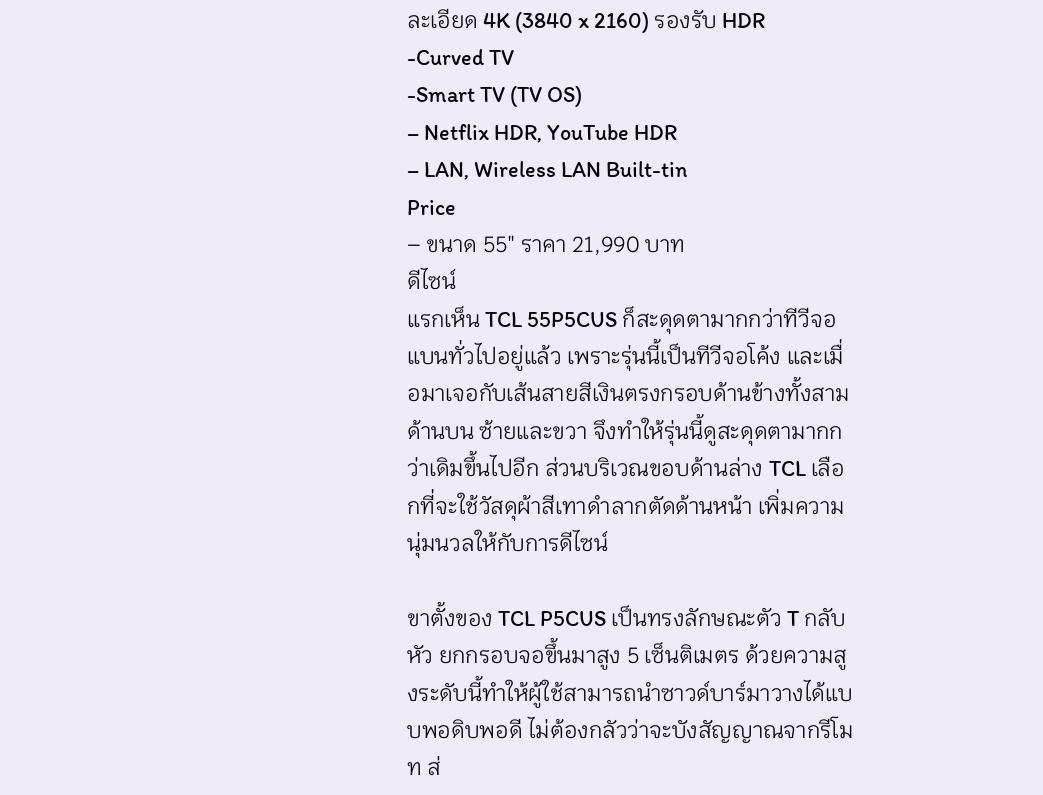ละเอียด 4K (3840 x 2160) รองรับ HDR
-Curved TV
-Smart TV (TV OS)
– Netflix HDR, YouTube HDR
– LAN, Wireless LAN Built-tin
Price
– ขนาด 55″ ราคา 21,990 บาท
ดีไซน์
แรกเห็น TCL 55P5CUS ก็สะดุดตามากกว่าทีวีจอแบนทั่วไปอยู่แล้ว เพราะรุ่นนี้เป็นทีวีจอโค้ง และเมื่อมาเจอกับเส้นสายสีเงินตรงกรอบด้านข้างทั้งสามด้านบน ซ้ายและขวา จึงทำให้รุ่นนี้ดูสะดุดตามากกว่าเดิมขึ้นไปอีก ส่วนบริเวณขอบด้านล่าง TCL เลือกที่จะใช้วัสดุผ้าสีเทาดำลากตัดด้านหน้า เพิ่มความนุ่มนวลให้กับการดีไซน์

ขาตั้งของ TCL P5CUS เป็นทรงลักษณะตัว T กลับหัว ยกกรอบจอขึ้นมาสูง 5 เซ็นติเมตร ด้วยความสูงระดับนี้ทำให้ผู้ใช้สามารถนำซาวด์บาร์มาวางได้แบบพอดิบพอดี ไม่ต้องกลัวว่าจะบังสัญญาณจากรีโมท ส่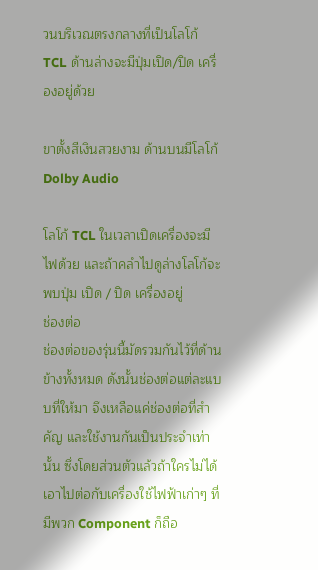วนบริเวณตรงกลางที่เป็นโลโก้ TCL ด้านล่างจะมีปุ่มเปิด/ปิด เครื่องอยู่ด้วย

ขาตั้งสีเงินสวยงาม ด้านบนมีโลโก้ Dolby Audio

โลโก้ TCL ในเวลาเปิดเครื่องจะมีไฟด้วย และถ้าคลำไปดูล่างโลโก้จะพบปุ่ม เปิด / ปิด เครื่องอยู่
ช่องต่อ
ช่องต่อของรุ่นนี้มัดรวมกันไว้ที่ด้านข้างทั้งหมด ดังนั้นช่องต่อแต่ละแบบที่ให้มา จึงเหลือแค่ช่องต่อที่สำคัญ และใช้งานกันเป็นประจำเท่านั้น ซึ่งโดยส่วนตัวแล้วถ้าใครไม่ได้เอาไปต่อกับเครื่องใช้ไฟฟ้าเก่าๆ ที่มีพวก Component ก็ถือ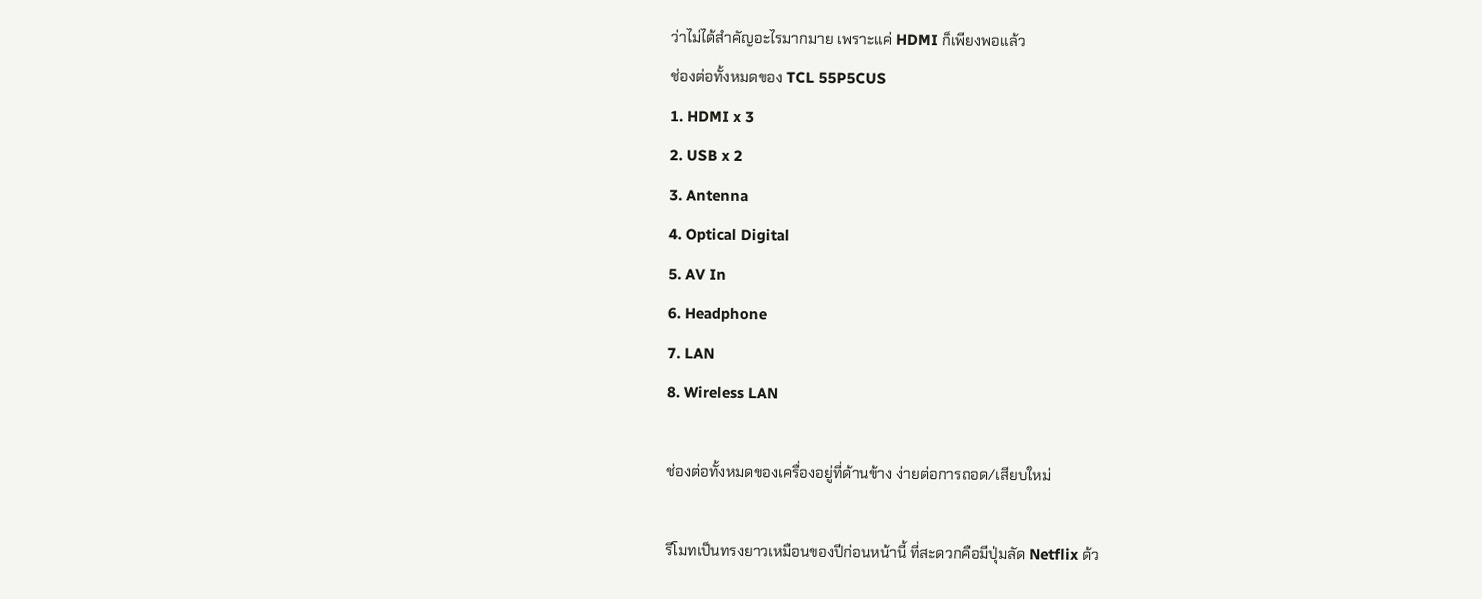ว่าไม่ได้สำคัญอะไรมากมาย เพราะแค่ HDMI ก็เพียงพอแล้ว
ช่องต่อทั้งหมดของ TCL 55P5CUS
1. HDMI x 3
2. USB x 2
3. Antenna
4. Optical Digital
5. AV In
6. Headphone
7. LAN
8. Wireless LAN

ช่องต่อทั้งหมดของเครื่องอยู่ที่ด้านข้าง ง่ายต่อการถอด/เสียบใหม่

รีโมทเป็นทรงยาวเหมือนของปีก่อนหน้านี้ ที่สะดวกคือมีปุ่มลัด Netflix ด้ว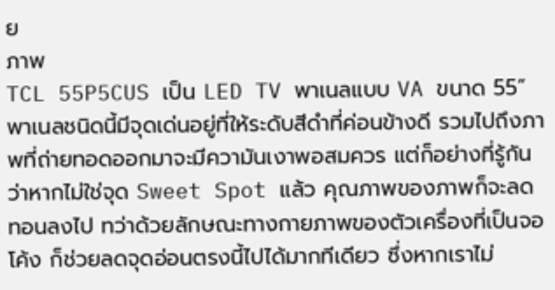ย
ภาพ
TCL 55P5CUS เป็น LED TV พาเนลแบบ VA ขนาด 55” พาเนลชนิดนี้มีจุดเด่นอยู่ที่ให้ระดับสีดำที่ค่อนข้างดี รวมไปถึงภาพที่ถ่ายทอดออกมาจะมีความันเงาพอสมควร แต่ก็อย่างที่รู้กันว่าหากไม่ใช่จุด Sweet Spot แล้ว คุณภาพของภาพก็จะลดทอนลงไป ทว่าด้วยลักษณะทางกายภาพของตัวเครื่องที่เป็นจอโค้ง ก็ช่วยลดจุดอ่อนตรงนี้ไปได้มากทีเดียว ซึ่งหากเราไม่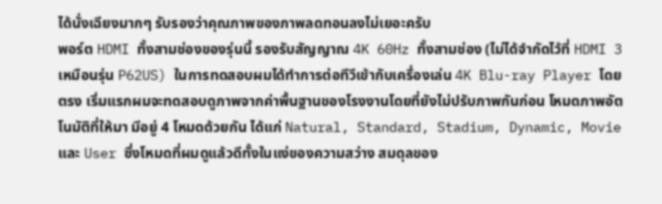ได้นั่งเฉียงมากๆ รับรองว่าคุณภาพของภาพลดทอนลงไม่เยอะครับ
พอร์ต HDMI ทั้งสามช่องของรุ่นนี้ รองรับสัญญาณ 4K 60Hz ทั้งสามช่อง (ไม่ได้จำกัดไว้ที่ HDMI 3 เหมือนรุ่น P62US) ในการทดสอบผมได้ทำการต่อทีวีเข้ากับเครื่องเล่น 4K Blu-ray Player โดยตรง เริ่มแรกผมจะทดสอบดูภาพจากค่าพื้นฐานของโรงงานโดยที่ยังไม่ปรับภาพกันก่อน โหมดภาพอัตโนมัติที่ให้มา มีอยู่ 4 โหมดด้วยกัน ได้แก่ Natural, Standard, Stadium, Dynamic, Movie และ User ซึ่งโหมดที่ผมดูแล้วดีทั้งในแง่ของความสว่าง สมดุลของ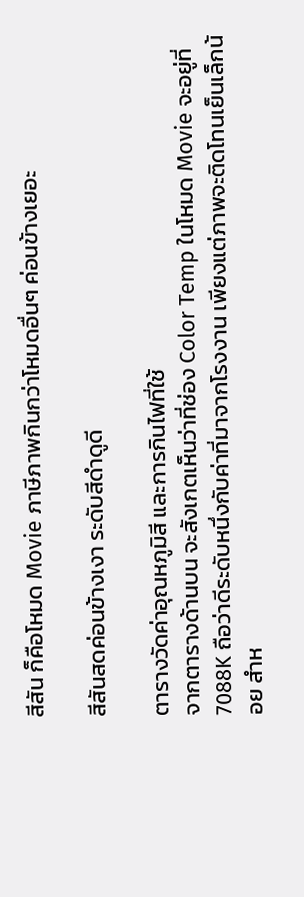สีสัน ก็คือโหมด Movie ภาษีภาพกินกว่าโหมดอื่นๆ ค่อนข้างเยอะ

สีสันสดค่อนข้างเงา ระดับสีดำดูดี

ตารางวัดค่าอุณหภูมิสี และการกินไฟที่ใช้
จากตารางด้านบน จะสังเกตเห็นว่าที่ช่อง Color Temp ในโหมด Movie จะอยู่ที่ 7088K ถือว่าดีระดับหนึ่งกับค่าที่มาจากโรงงาน เพียงแต่ภาพจะติดโทนเย็นเล็กน้อย สำห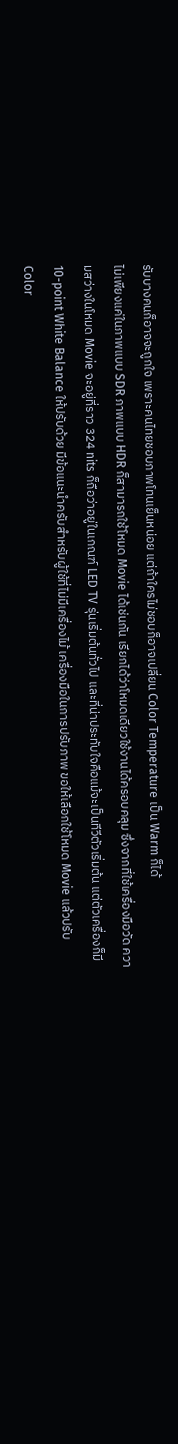รับบางคนก็อาจจะถูกใจ เพราะคนไทยชอบภาพโทนเย็นหน่อย แต่ถ้าใครไม่ชอบก็อาจเปลี่ยน Color Temperature เป็น Warm ก็ได้
ไม่เพียงแค่ในภาพแบบ SDR ภาพแบบ HDR ก็สามารถใช้โหมด Movie ได้เช่นกัน เรียกได้ว่าโหมดเดียวใช้งานได้ครอบคลุม ซึ่งจากที่ใช้เครื่องมือวัด ความสว่างในโหมด Movie จะอยู่ที่ราว 324 nits ก็ถือว่าอยู่ในเกณฑ์ LED TV รุ่นเริ่มต้นทั่วไป และที่น่าประทับใจคือแม้จะเป็นทีวีตัวเริ่มต้น แต่ตัวเครื่องก็มี 10-point White Balance ให้ปรับด้วย มีข้อแนะนำครับสำหรับผู้ใช้ที่ไม่มีเครื่องไม้ เครื่องมือในการปรับภาพ ขอให้เลือกใช้โหมด Movie แล้วปรับ Color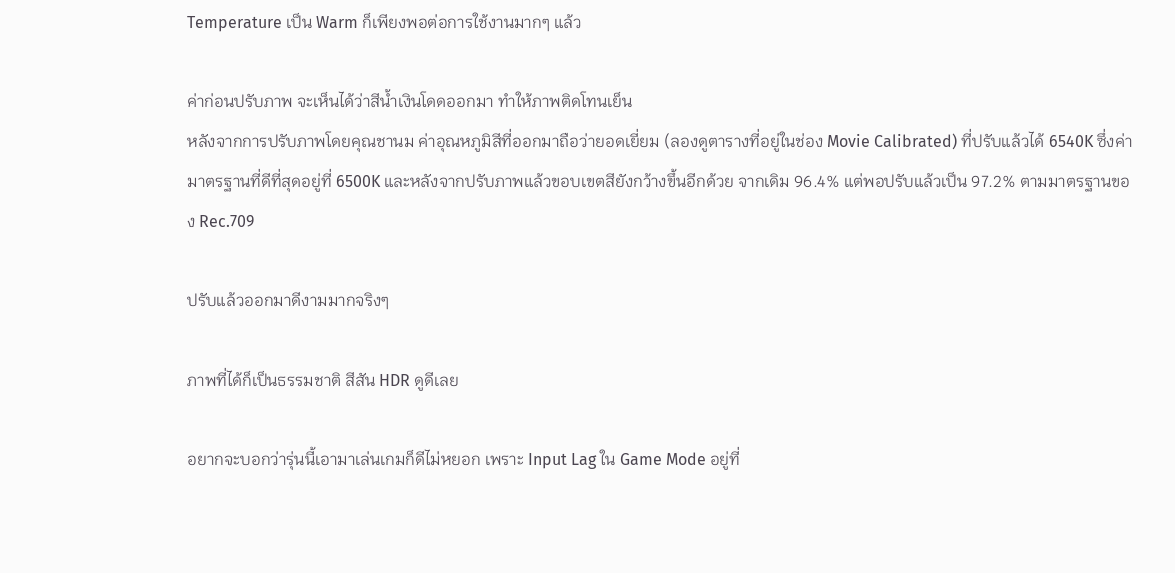Temperature เป็น Warm ก็เพียงพอต่อการใช้งานมากๆ แล้ว

ค่าก่อนปรับภาพ จะเห็นได้ว่าสีน้ำเงินโดดออกมา ทำให้ภาพติดโทนเย็น
หลังจากการปรับภาพโดยคุณชานม ค่าอุณหภูมิสีที่ออกมาถือว่ายอดเยี่ยม (ลองดูตารางที่อยู่ในช่อง Movie Calibrated) ที่ปรับแล้วได้ 6540K ซึ่งค่ามาตรฐานที่ดีที่สุดอยู่ที่ 6500K และหลังจากปรับภาพแล้วขอบเขตสียังกว้างขึ้นอีกด้วย จากเดิม 96.4% แต่พอปรับแล้วเป็น 97.2% ตามมาตรฐานของ Rec.709

ปรับแล้วออกมาดีงามมากจริงๆ

ภาพที่ได้ก็เป็นธรรมชาติ สีสัน HDR ดูดีเลย

อยากจะบอกว่ารุ่นนี้เอามาเล่นเกมก็ดีไม่หยอก เพราะ Input Lag ใน Game Mode อยู่ที่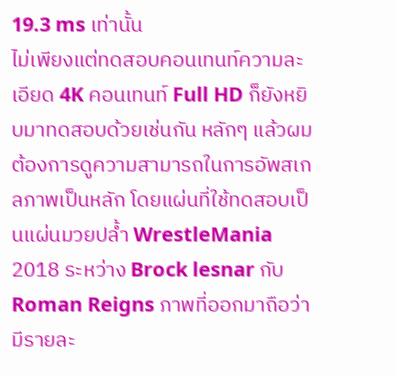19.3 ms เท่านั้น
ไม่เพียงแต่ทดสอบคอนเทนท์ความละเอียด 4K คอนเทนท์ Full HD ก็ยังหยิบมาทดสอบด้วยเช่นกัน หลักๆ แล้วผมต้องการดูความสามารถในการอัพสเกลภาพเป็นหลัก โดยแผ่นที่ใช้ทดสอบเป็นแผ่นมวยปล้ำ WrestleMania 2018 ระหว่าง Brock lesnar กับ Roman Reigns ภาพที่ออกมาถือว่ามีรายละ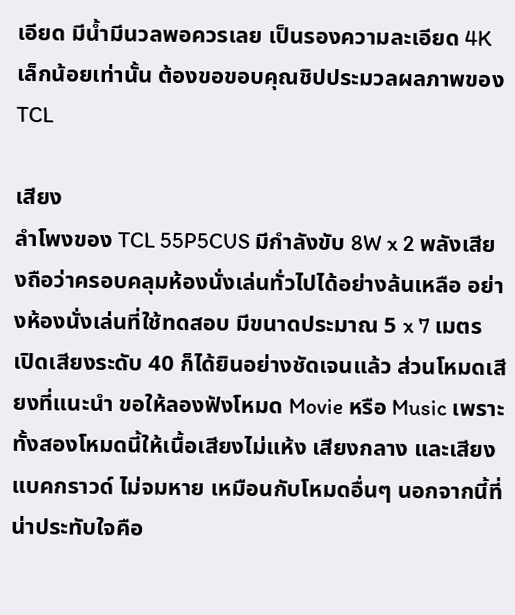เอียด มีน้ำมีนวลพอควรเลย เป็นรองความละเอียด 4K เล็กน้อยเท่านั้น ต้องขอขอบคุณชิปประมวลผลภาพของ TCL

เสียง
ลำโพงของ TCL 55P5CUS มีกำลังขับ 8W x 2 พลังเสียงถือว่าครอบคลุมห้องนั่งเล่นทั่วไปได้อย่างล้นเหลือ อย่างห้องนั่งเล่นที่ใช้ทดสอบ มีขนาดประมาณ 5 x 7 เมตร เปิดเสียงระดับ 40 ก็ได้ยินอย่างชัดเจนแล้ว ส่วนโหมดเสียงที่แนะนำ ขอให้ลองฟังโหมด Movie หรือ Music เพราะทั้งสองโหมดนี้ให้เนื้อเสียงไม่แห้ง เสียงกลาง และเสียงแบคกราวด์ ไม่จมหาย เหมือนกับโหมดอื่นๆ นอกจากนี้ที่น่าประทับใจคือ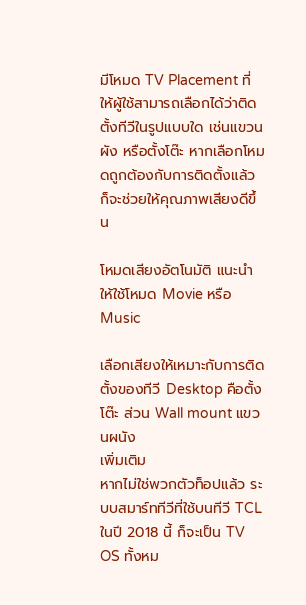มีโหมด TV Placement ที่ให้ผู้ใช้สามารถเลือกได้ว่าติดตั้งทีวีในรูปแบบใด เช่นแขวนผัง หรือตั้งโต๊ะ หากเลือกโหมดถูกต้องกับการติดตั้งแล้ว ก็จะช่วยให้คุณภาพเสียงดีขึ้น

โหมดเสียงอัตโนมัติ แนะนำให้ใช้โหมด Movie หรือ Music

เลือกเสียงให้เหมาะกับการติดตั้งของทีวี Desktop คือตั้งโต๊ะ ส่วน Wall mount แขวนผนัง
เพิ่มเติม
หากไม่ใช่พวกตัวท็อปแล้ว ระบบสมาร์ททีวีที่ใช้บนทีวี TCL ในปี 2018 นี้ ก็จะเป็น TV OS ทั้งหม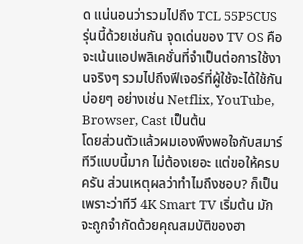ด แน่นอนว่ารวมไปถึง TCL 55P5CUS รุ่นนี้ด้วยเช่นกัน จุดเด่นของ TV OS คือจะเน้นแอปพลิเคชั่นที่จำเป็นต่อการใช้งานจริงๆ รวมไปถึงฟีเจอร์ที่ผู้ใช้จะได้ใช้กันบ่อยๆ อย่างเช่น Netflix, YouTube, Browser, Cast เป็นต้น
โดยส่วนตัวแล้วผมเองพึงพอใจกับสมาร์ทีวีแบบนี้มาก ไม่ต้องเยอะ แต่ขอให้ครบครัน ส่วนเหตุผลว่าทำไมถึงชอบ? ก็เป็นเพราะว่าทีวี 4K Smart TV เริ่มต้น มักจะถูกจำกัดด้วยคุณสมบัติของฮา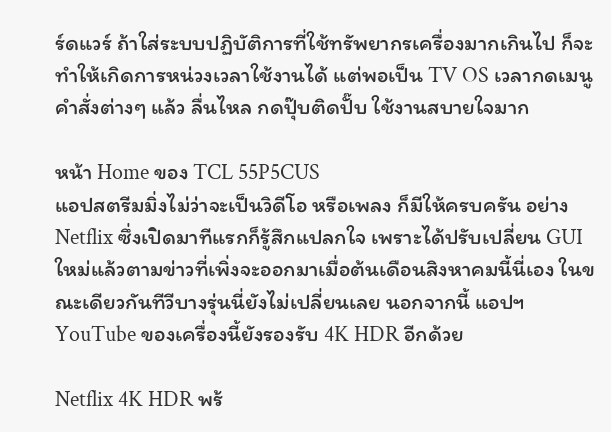ร์ดแวร์ ถ้าใส่ระบบปฏิบัติการที่ใช้ทรัพยากรเครื่องมากเกินไป ก็จะทำให้เกิดการหน่วงเวลาใช้งานได้ แต่พอเป็น TV OS เวลากดเมนูคำสั่งต่างๆ แล้ว ลื่นไหล กดปุ๊บติดปั๊บ ใช้งานสบายใจมาก

หน้า Home ของ TCL 55P5CUS
แอปสตรีมมิ่งไม่ว่าจะเป็นวิดีโอ หรือเพลง ก็มีให้ครบครัน อย่าง Netflix ซึ่งเปิดมาทีแรกก็รู้สึกแปลกใจ เพราะได้ปรับเปลี่ยน GUI ใหม่แล้วตามข่าวที่เพิ่งจะออกมาเมื่อต้นเดือนสิงหาคมนี้นี่เอง ในขณะเดียวกันทีวีบางรุ่นนี่ยังไม่เปลี่ยนเลย นอกจากนี้ แอปฯ YouTube ของเครื่องนี้ยังรองรับ 4K HDR อีกด้วย

Netflix 4K HDR พร้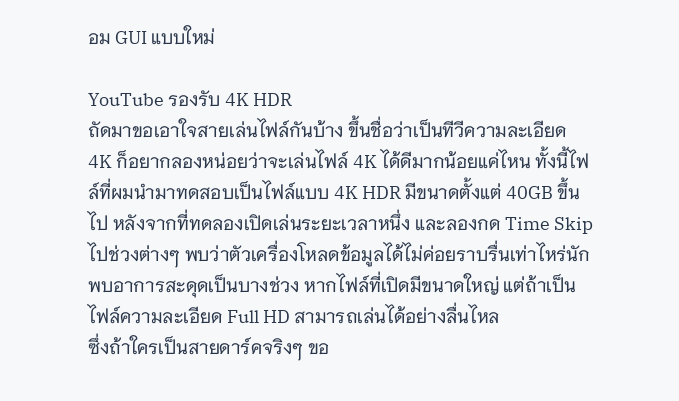อม GUI แบบใหม่

YouTube รองรับ 4K HDR
ถัดมาขอเอาใจสายเล่นไฟล์กันบ้าง ขึ้นชื่อว่าเป็นทีวีความละเอียด 4K ก็อยากลองหน่อยว่าจะเล่นไฟล์ 4K ได้ดีมากน้อยแค่ไหน ทั้งนี้ไฟล์ที่ผมนำมาทดสอบเป็นไฟล์แบบ 4K HDR มีขนาดตั้งแต่ 40GB ขึ้นไป หลังจากที่ทดลองเปิดเล่นระยะเวลาหนึ่ง และลองกด Time Skip ไปช่วงต่างๆ พบว่าตัวเครื่องโหลดข้อมูลได้ไม่ค่อยราบรื่นเท่าไหร่นัก พบอาการสะดุดเป็นบางช่วง หากไฟล์ที่เปิดมีขนาดใหญ่ แต่ถ้าเป็นไฟล์ความละเอียด Full HD สามารถเล่นได้อย่างลื่นไหล
ซึ่งถ้าใครเป็นสายดาร์คจริงๆ ขอ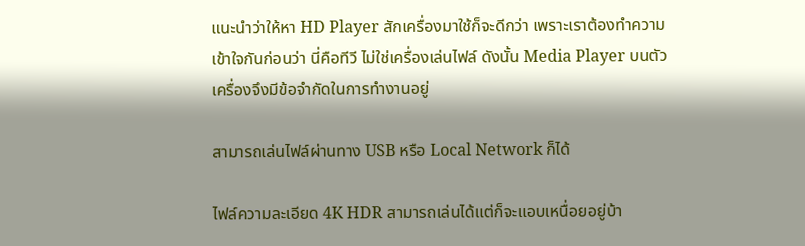แนะนำว่าให้หา HD Player สักเครื่องมาใช้ก็จะดีกว่า เพราะเราต้องทำความเข้าใจกันก่อนว่า นี่คือทีวี ไม่ใช่เครื่องเล่นไฟล์ ดังนั้น Media Player บนตัวเครื่องจึงมีข้อจำกัดในการทำงานอยู่

สามารถเล่นไฟล์ผ่านทาง USB หรือ Local Network ก็ได้

ไฟล์ความละเอียด 4K HDR สามารถเล่นได้แต่ก็จะแอบเหนื่อยอยู่บ้า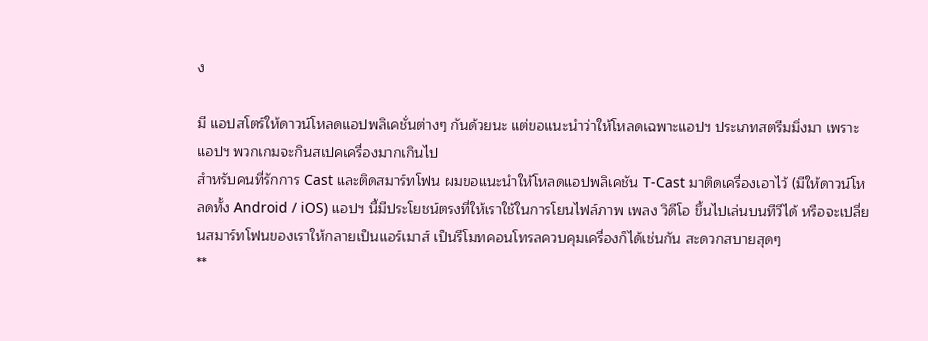ง

มี แอปสโตร์ให้ดาวน์โหลดแอปพลิเคชั่นต่างๆ กันด้วยนะ แต่ขอแนะนำว่าให้โหลดเฉพาะแอปฯ ประเภทสตรีมมิ่งมา เพราะแอปฯ พวกเกมจะกินสเปคเครื่องมากเกินไป
สำหรับคนที่รักการ Cast และติดสมาร์ทโฟน ผมขอแนะนำให้โหลดแอปพลิเคชัน T-Cast มาติดเครื่องเอาไว้ (มีให้ดาวน์โหลดทั้ง Android / iOS) แอปฯ นี้มีประโยชน์ตรงที่ให้เราใช้ในการโยนไฟล์ภาพ เพลง วิดีโอ ขึ้นไปเล่นบนทีวีได้ หรือจะเปลี่ยนสมาร์ทโฟนของเราให้กลายเป็นแอร์เมาส์ เป็นรีโมทคอนโทรลควบคุมเครื่องก็ได้เช่นกัน สะดวกสบายสุดๆ
**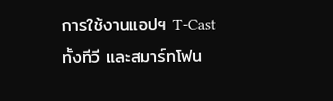การใช้งานแอปฯ T-Cast ทั้งทีวี และสมาร์ทโฟน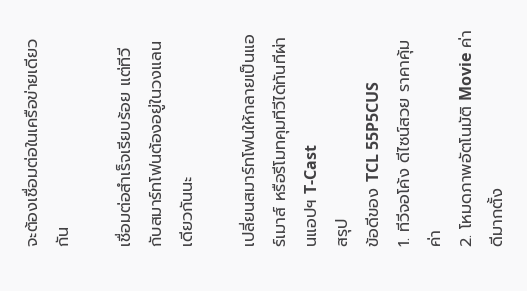จะต้องเชื่อมต่อในเครือข่ายเดียวกัน

เชื่อมต่อสำเร็จเรียบร้อย แต่ทีวี กับสมาร์ทโฟนต้องอยู่ในวงแลนเดียวกันนะ

เปลี่ยนสมาร์ทโฟนให้กลายเป็นแอร์เมาส์ หรือรีโมทคุมทีวีได้ทันทีผ่านแอปฯ T-Cast
สรุป
ข้อดีของ TCL 55P5CUS
1. ทีวีจอโค้ง ดีไซน์สวย ราคาคุ้มค่า
2. โหมดภาพอัตโนมัติ Movie ค่าดีมากตั้ง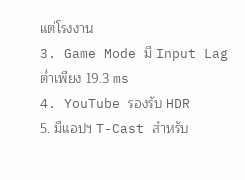แต่โรงงาน
3. Game Mode มี Input Lag ต่ำเพียง 19.3 ms
4. YouTube รองรับ HDR
5. มีแอปฯ T-Cast สำหรับ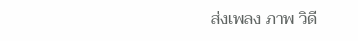ส่งเพลง ภาพ วิดี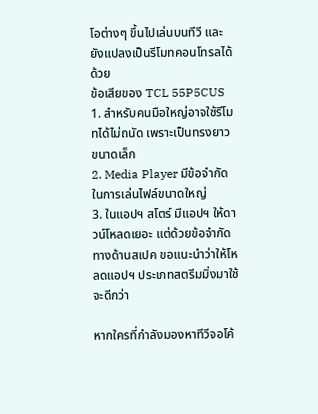โอต่างๆ ขึ้นไปเล่นบนทีวี และยังแปลงเป็นรีโมทคอนโทรลได้ด้วย
ข้อเสียของ TCL 55P5CUS
1. สำหรับคนมือใหญ่อาจใช้รีโมทได้ไม่ถนัด เพราะเป็นทรงยาว ขนาดเล็ก
2. Media Player มีข้อจำกัดในการเล่นไฟล์ขนาดใหญ่
3. ในแอปฯ สโตร์ มีแอปฯ ให้ดาวน์โหลดเยอะ แต่ด้วยข้อจำกัดทางด้านสเปค ขอแนะนำว่าให้โหลดแอปฯ ประเภทสตรีมมิ่งมาใช้จะดีกว่า

หากใครที่กำลังมองหาทีวีจอโค้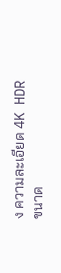ง ความละเอียด 4K HDR ขนาด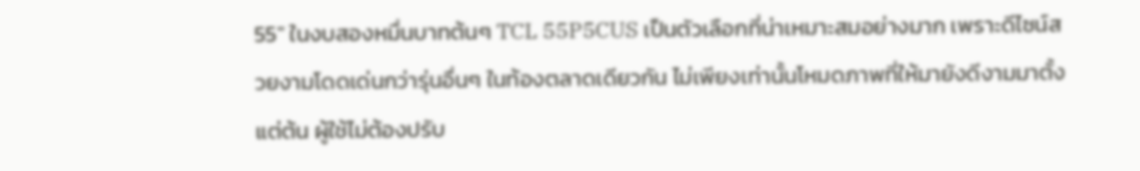55″ ในงบสองหมื่นบาทต้นๆ TCL 55P5CUS เป็นตัวเลือกที่น่าเหมาะสมอย่างมาก เพราะดีไซน์สวยงามโดดเด่นกว่ารุ่นอื่นๆ ในท้องตลาดเดียวกัน ไม่เพียงเท่านั้นโหมดภาพที่ให้มายังดีงามมาตั้งแต่ต้น ผู้ใช้ไม่ต้องปรับ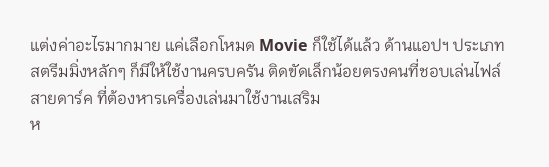แต่งค่าอะไรมากมาย แค่เลือกโหมด Movie ก็ใช้ได้แล้ว ด้านแอปฯ ประเภทสตรีมมิ่งหลักๆ ก็มีให้ใช้งานครบครัน ติดขัดเล็กน้อยตรงคนที่ชอบเล่นไฟล์สายดาร์ค ที่ต้องหารเครื่องเล่นมาใช้งานเสริม
ห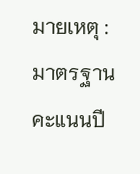มายเหตุ : มาตรฐานคะแนนปี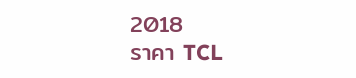2018
ราคา TCL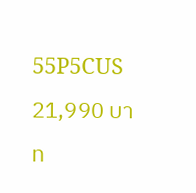55P5CUS 21,990 บาท